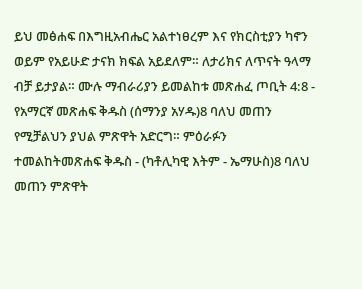ይህ መፅሐፍ በእግዚአብሔር አልተነፀረም እና የክርስቲያን ካኖን ወይም የአይሁድ ታናክ ክፍል አይደለም። ለታሪክና ለጥናት ዓላማ ብቻ ይታያል። ሙሉ ማብራሪያን ይመልከቱ መጽሐፈ ጦቢት 4:8 - የአማርኛ መጽሐፍ ቅዱስ (ሰማንያ አሃዱ)8 ባለህ መጠን የሚቻልህን ያህል ምጽዋት አድርግ። ምዕራፉን ተመልከትመጽሐፍ ቅዱስ - (ካቶሊካዊ እትም - ኤማሁስ)8 ባለህ መጠን ምጽዋት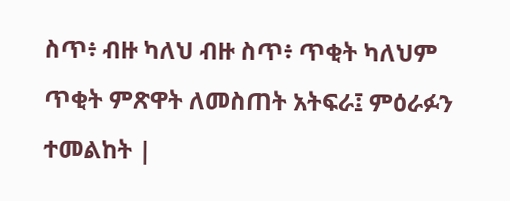ስጥ፥ ብዙ ካለህ ብዙ ስጥ፥ ጥቂት ካለህም ጥቂት ምጽዋት ለመስጠት አትፍራ፤ ምዕራፉን ተመልከት |